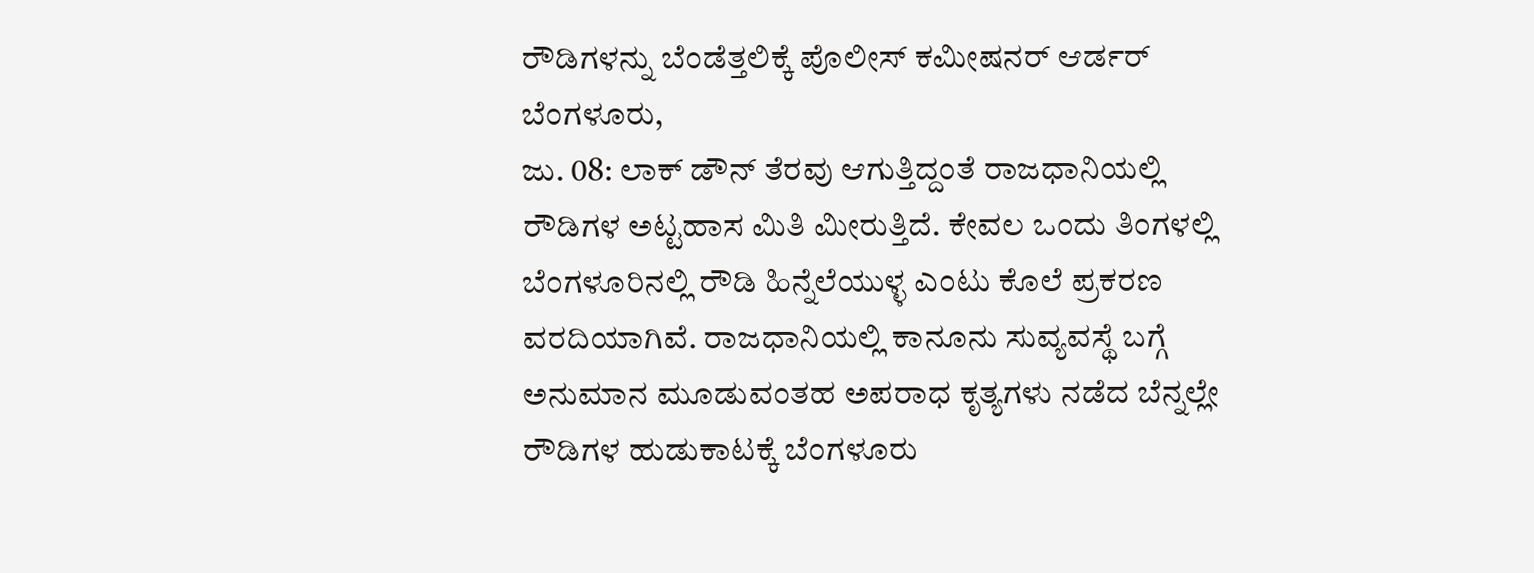ರೌಡಿಗಳನ್ನು ಬೆಂಡೆತ್ತಲಿಕ್ಕೆ ಪೊಲೀಸ್ ಕಮೀಷನರ್ ಆರ್ಡರ್
ಬೆಂಗಳೂರು,
ಜು. 08: ಲಾಕ್ ಡೌನ್ ತೆರವು ಆಗುತ್ತಿದ್ದಂತೆ ರಾಜಧಾನಿಯಲ್ಲಿ ರೌಡಿಗಳ ಅಟ್ಟಹಾಸ ಮಿತಿ ಮೀರುತ್ತಿದೆ. ಕೇವಲ ಒಂದು ತಿಂಗಳಲ್ಲಿ ಬೆಂಗಳೂರಿನಲ್ಲಿ ರೌಡಿ ಹಿನ್ನೆಲೆಯುಳ್ಳ ಎಂಟು ಕೊಲೆ ಪ್ರಕರಣ ವರದಿಯಾಗಿವೆ. ರಾಜಧಾನಿಯಲ್ಲಿ ಕಾನೂನು ಸುವ್ಯವಸ್ಥೆ ಬಗ್ಗೆ ಅನುಮಾನ ಮೂಡುವಂತಹ ಅಪರಾಧ ಕೃತ್ಯಗಳು ನಡೆದ ಬೆನ್ನಲ್ಲೇ ರೌಡಿಗಳ ಹುಡುಕಾಟಕ್ಕೆ ಬೆಂಗಳೂರು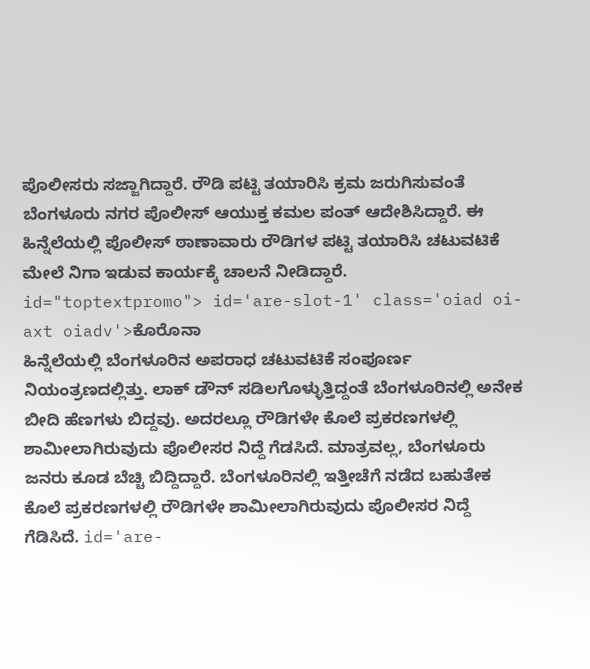ಪೊಲೀಸರು ಸಜ್ಜಾಗಿದ್ದಾರೆ. ರೌಡಿ ಪಟ್ಟಿ ತಯಾರಿಸಿ ಕ್ರಮ ಜರುಗಿಸುವಂತೆ ಬೆಂಗಳೂರು ನಗರ ಪೊಲೀಸ್ ಆಯುಕ್ತ ಕಮಲ ಪಂತ್ ಆದೇಶಿಸಿದ್ದಾರೆ. ಈ ಹಿನ್ನೆಲೆಯಲ್ಲಿ ಪೊಲೀಸ್ ಠಾಣಾವಾರು ರೌಡಿಗಳ ಪಟ್ಟಿ ತಯಾರಿಸಿ ಚಟುವಟಿಕೆ ಮೇಲೆ ನಿಗಾ ಇಡುವ ಕಾರ್ಯಕ್ಕೆ ಚಾಲನೆ ನೀಡಿದ್ದಾರೆ. id="toptextpromo"> id='are-slot-1' class='oiad oi-axt oiadv'>ಕೊರೊನಾ
ಹಿನ್ನೆಲೆಯಲ್ಲಿ ಬೆಂಗಳೂರಿನ ಅಪರಾಧ ಚಟುವಟಿಕೆ ಸಂಪೂರ್ಣ ನಿಯಂತ್ರಣದಲ್ಲಿತ್ತು. ಲಾಕ್ ಡೌನ್ ಸಡಿಲಗೊಳ್ಳುತ್ತಿದ್ದಂತೆ ಬೆಂಗಳೂರಿನಲ್ಲಿ ಅನೇಕ ಬೀದಿ ಹೆಣಗಳು ಬಿದ್ದವು. ಅದರಲ್ಲೂ ರೌಡಿಗಳೇ ಕೊಲೆ ಪ್ರಕರಣಗಳಲ್ಲಿ ಶಾಮೀಲಾಗಿರುವುದು ಪೊಲೀಸರ ನಿದ್ದೆ ಗೆಡಸಿದೆ. ಮಾತ್ರವಲ್ಲ, ಬೆಂಗಳೂರು ಜನರು ಕೂಡ ಬೆಚ್ಚಿ ಬಿದ್ದಿದ್ದಾರೆ. ಬೆಂಗಳೂರಿನಲ್ಲಿ ಇತ್ತೀಚೆಗೆ ನಡೆದ ಬಹುತೇಕ ಕೊಲೆ ಪ್ರಕರಣಗಳಲ್ಲಿ ರೌಡಿಗಳೇ ಶಾಮೀಲಾಗಿರುವುದು ಪೊಲೀಸರ ನಿದ್ದೆ ಗೆಡಿಸಿದೆ. id='are-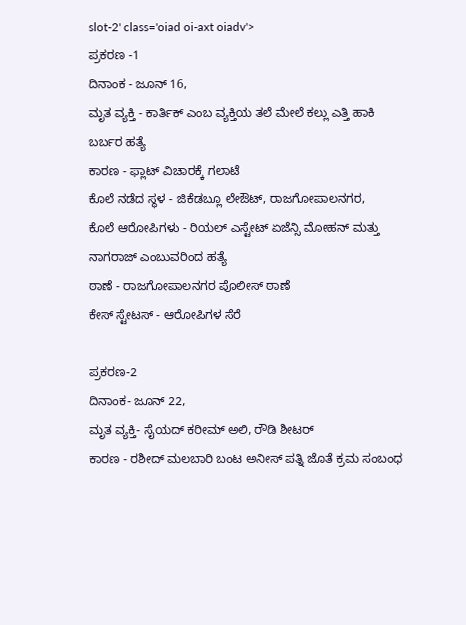slot-2' class='oiad oi-axt oiadv'>
ಪ್ರಕರಣ -1
ದಿನಾಂಕ - ಜೂನ್ 16,
ಮೃತ ವ್ಯಕ್ತಿ - ಕಾರ್ತಿಕ್ ಎಂಬ ವ್ಯಕ್ತಿಯ ತಲೆ ಮೇಲೆ ಕಲ್ಲು ಎತ್ತಿ ಹಾಕಿ ಬರ್ಬರ ಹತ್ಯೆ
ಕಾರಣ - ಫ್ಲಾಟ್ ವಿಚಾರಕ್ಕೆ ಗಲಾಟೆ
ಕೊಲೆ ನಡೆದ ಸ್ಥಳ - ಜಿಕೆಡಬ್ಲೂ ಲೇಔಟ್, ರಾಜಗೋಪಾಲನಗರ,
ಕೊಲೆ ಆರೋಪಿಗಳು - ರಿಯಲ್ ಎಸ್ಟೇಟ್ ಏಜೆನ್ಸಿ ಮೋಹನ್ ಮತ್ತು ನಾಗರಾಜ್ ಎಂಬುವರಿಂದ ಹತ್ಯೆ
ಠಾಣೆ - ರಾಜಗೋಪಾಲನಗರ ಪೊಲೀಸ್ ಠಾಣೆ
ಕೇಸ್ ಸ್ಟೇಟಸ್ - ಆರೋಪಿಗಳ ಸೆರೆ

ಪ್ರಕರಣ-2
ದಿನಾಂಕ- ಜೂನ್ 22,
ಮೃತ ವ್ಯಕ್ತಿ- ಸೈಯದ್ ಕರೀಮ್ ಅಲಿ, ರೌಡಿ ಶೀಟರ್
ಕಾರಣ - ರಶೀದ್ ಮಲಬಾರಿ ಬಂಟ ಅನೀಸ್ ಪತ್ನಿ ಜೊತೆ ಕ್ರಮ ಸಂಬಂಧ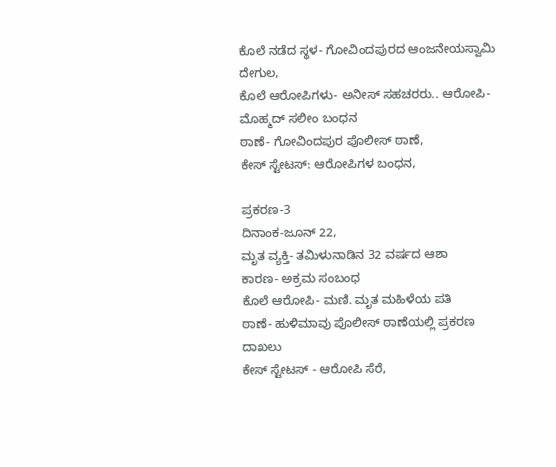ಕೊಲೆ ನಡೆದ ಸ್ಥಳ- ಗೋವಿಂದಪುರದ ಆಂಜನೇಯಸ್ವಾಮಿ ದೇಗುಲ,
ಕೊಲೆ ಆರೋಪಿಗಳು- ಅನೀಸ್ ಸಹಚರರು.. ಆರೋಪಿ-ಮೊಹ್ಮದ್ ಸಲೀಂ ಬಂಧನ
ಠಾಣೆ- ಗೋವಿಂದಪುರ ಪೊಲೀಸ್ ಠಾಣೆ,
ಕೇಸ್ ಸ್ಟೇಟಸ್: ಆರೋಪಿಗಳ ಬಂಧನ,

ಪ್ರಕರಣ-3
ದಿನಾಂಕ-ಜೂನ್ 22,
ಮೃತ ವ್ಯಕ್ತಿ- ತಮಿಳುನಾಡಿನ 32 ವರ್ಷದ ಆಶಾ
ಕಾರಣ- ಅಕ್ರಮ ಸಂಬಂಧ
ಕೊಲೆ ಆರೋಪಿ- ಮಣಿ. ಮೃತ ಮಹಿಳೆಯ ಪತಿ
ಠಾಣೆ- ಹುಳಿಮಾವು ಪೊಲೀಸ್ ಠಾಣೆಯಲ್ಲಿ ಪ್ರಕರಣ ದಾಖಲು
ಕೇಸ್ ಸ್ಟೇಟಸ್ - ಆರೋಪಿ ಸೆರೆ,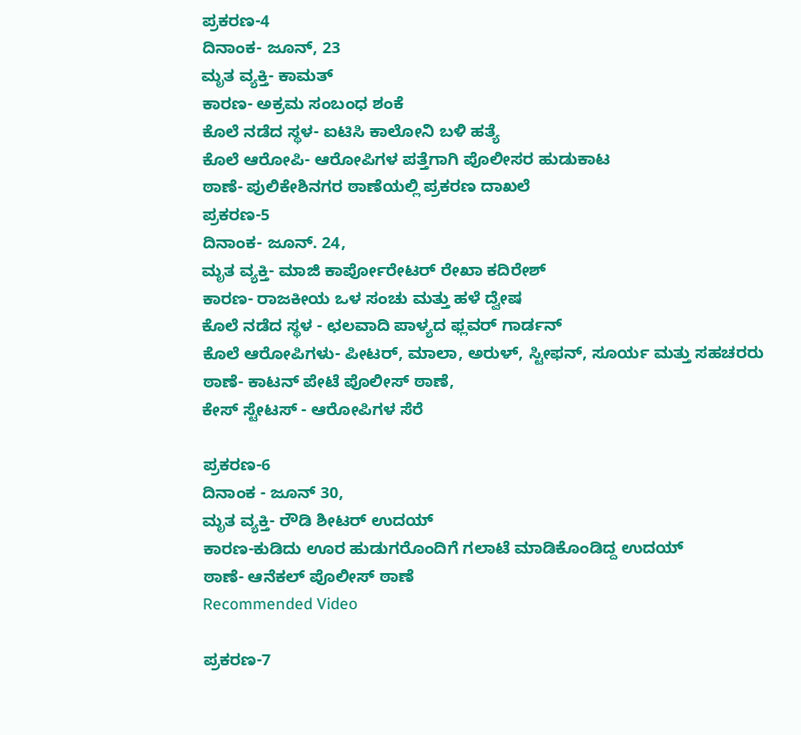ಪ್ರಕರಣ-4
ದಿನಾಂಕ- ಜೂನ್, 23
ಮೃತ ವ್ಯಕ್ತಿ- ಕಾಮತ್
ಕಾರಣ- ಅಕ್ರಮ ಸಂಬಂಧ ಶಂಕೆ
ಕೊಲೆ ನಡೆದ ಸ್ಥಳ- ಐಟಿಸಿ ಕಾಲೋನಿ ಬಳಿ ಹತ್ಯೆ
ಕೊಲೆ ಆರೋಪಿ- ಆರೋಪಿಗಳ ಪತ್ತೆಗಾಗಿ ಪೊಲೀಸರ ಹುಡುಕಾಟ
ಠಾಣೆ- ಪುಲಿಕೇಶಿನಗರ ಠಾಣೆಯಲ್ಲಿ ಪ್ರಕರಣ ದಾಖಲೆ
ಪ್ರಕರಣ-5
ದಿನಾಂಕ- ಜೂನ್. 24,
ಮೃತ ವ್ಯಕ್ತಿ- ಮಾಜಿ ಕಾರ್ಪೋರೇಟರ್ ರೇಖಾ ಕದಿರೇಶ್
ಕಾರಣ- ರಾಜಕೀಯ ಒಳ ಸಂಚು ಮತ್ತು ಹಳೆ ದ್ವೇಷ
ಕೊಲೆ ನಡೆದ ಸ್ಥಳ - ಛಲವಾದಿ ಪಾಳ್ಯದ ಫ್ಲವರ್ ಗಾರ್ಡನ್
ಕೊಲೆ ಆರೋಪಿಗಳು- ಪೀಟರ್, ಮಾಲಾ, ಅರುಳ್, ಸ್ಟೀಫನ್, ಸೂರ್ಯ ಮತ್ತು ಸಹಚರರು
ಠಾಣೆ- ಕಾಟನ್ ಪೇಟೆ ಪೊಲೀಸ್ ಠಾಣೆ,
ಕೇಸ್ ಸ್ಟೇಟಸ್ - ಆರೋಪಿಗಳ ಸೆರೆ

ಪ್ರಕರಣ-6
ದಿನಾಂಕ - ಜೂನ್ 30,
ಮೃತ ವ್ಯಕ್ತಿ- ರೌಡಿ ಶೀಟರ್ ಉದಯ್
ಕಾರಣ-ಕುಡಿದು ಊರ ಹುಡುಗರೊಂದಿಗೆ ಗಲಾಟೆ ಮಾಡಿಕೊಂಡಿದ್ದ ಉದಯ್
ಠಾಣೆ- ಆನೆಕಲ್ ಪೊಲೀಸ್ ಠಾಣೆ
Recommended Video

ಪ್ರಕರಣ-7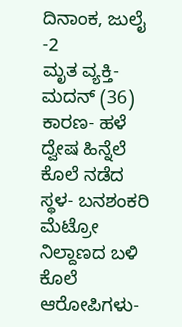ದಿನಾಂಕ, ಜುಲೈ -2
ಮೃತ ವ್ಯಕ್ತಿ- ಮದನ್ (36)
ಕಾರಣ- ಹಳೆ ದ್ವೇಷ ಹಿನ್ನೆಲೆ
ಕೊಲೆ ನಡೆದ ಸ್ಥಳ- ಬನಶಂಕರಿ ಮೆಟ್ರೋ ನಿಲ್ದಾಣದ ಬಳಿ
ಕೊಲೆ ಆರೋಪಿಗಳು-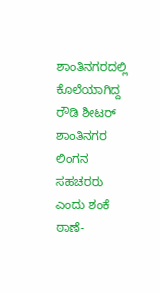ಶಾಂತಿನಗರದಲ್ಲಿ ಕೊಲೆಯಾಗಿದ್ದ ರೌಡಿ ಶೀಟರ್ ಶಾಂತಿನಗರ ಲಿಂಗನ ಸಹಚರರು ಎಂದು ಶಂಕೆ
ಠಾಣೆ-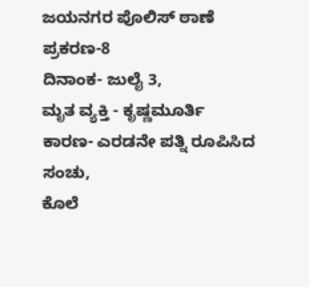ಜಯನಗರ ಪೊಲಿಸ್ ಠಾಣೆ
ಪ್ರಕರಣ-8
ದಿನಾಂಕ- ಜುಲೈ 3,
ಮೃತ ವ್ಯಕ್ತಿ - ಕೃಷ್ಣಮೂರ್ತಿ
ಕಾರಣ- ಎರಡನೇ ಪತ್ನಿ ರೂಪಿಸಿದ ಸಂಚು,
ಕೊಲೆ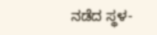ನಡೆದ ಸ್ಥಳ-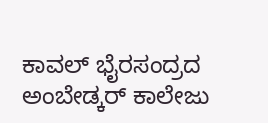ಕಾವಲ್ ಭೈರಸಂದ್ರದ ಅಂಬೇಡ್ಕರ್ ಕಾಲೇಜು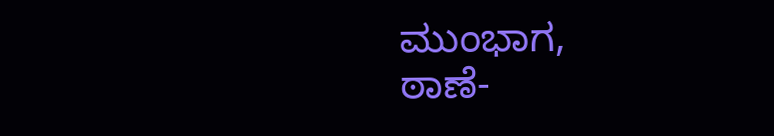ಮುಂಭಾಗ,
ಠಾಣೆ-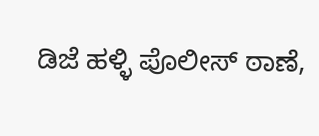ಡಿಜೆ ಹಳ್ಳಿ ಪೊಲೀಸ್ ಠಾಣೆ,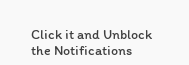Click it and Unblock the Notifications